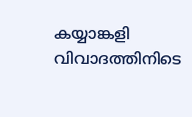കയ്യാങ്കളി വിവാദത്തിനിടെ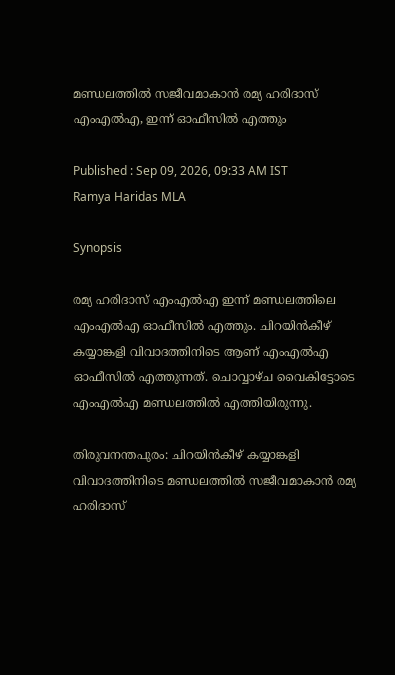മണ്ഡലത്തിൽ സജീവമാകാൻ രമ്യ ഹരിദാസ് എംഎൽഎ, ഇന്ന് ഓഫീസിൽ എത്തും

Published : Sep 09, 2026, 09:33 AM IST
Ramya Haridas MLA

Synopsis

രമ്യ ഹരിദാസ് എംഎൽഎ ഇന്ന് മണ്ഡലത്തിലെ എംഎൽഎ ഓഫീസിൽ എത്തും. ചിറയിൻകീഴ് കയ്യാങ്കളി വിവാദത്തിനിടെ ആണ് എംഎൽഎ ഓഫീസിൽ എത്തുന്നത്. ചൊവ്വാഴ്ച വൈകിട്ടോടെ എംഎൽഎ മണ്ഡലത്തിൽ എത്തിയിരുന്നു.

തിരുവനന്തപുരം: ചിറയിൻകീഴ് കയ്യാങ്കളി വിവാദത്തിനിടെ മണ്ഡലത്തിൽ സജീവമാകാൻ രമ്യ ഹരിദാസ്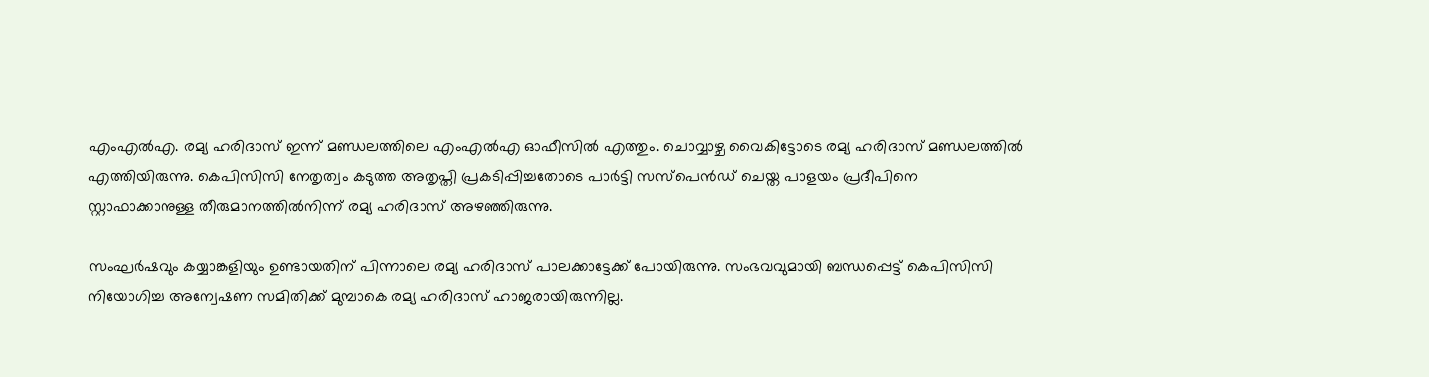എംഎൽഎ. രമ്യ ഹരിദാസ് ഇന്ന് മണ്ഡലത്തിലെ എംഎൽഎ ഓഫീസിൽ എത്തും. ചൊവ്വാഴ്ച വൈകിട്ടോടെ രമ്യ ഹരിദാസ് മണ്ഡലത്തിൽ എത്തിയിരുന്നു. കെപിസിസി നേതൃത്വം കടുത്ത അതൃപ്തി പ്രകടിപ്പിച്ചതോടെ പാർട്ടി സസ്പെൻഡ് ചെയ്ത പാളയം പ്രദീപിനെ സ്റ്റാഫാക്കാനുള്ള തീരുമാനത്തിൽനിന്ന് രമ്യ ഹരിദാസ് അഴഞ്ഞിരുന്നു.

സംഘർഷവും കയ്യാങ്കളിയും ഉണ്ടായതിന് പിന്നാലെ രമ്യ ഹരിദാസ് പാലക്കാട്ടേക്ക് പോയിരുന്നു. സംഭവവുമായി ബന്ധപ്പെട്ട് കെപിസിസി നിയോഗിച്ച അന്വേഷണ സമിതിക്ക് മുമ്പാകെ രമ്യ ഹരിദാസ് ഹാജരായിരുന്നില്ല.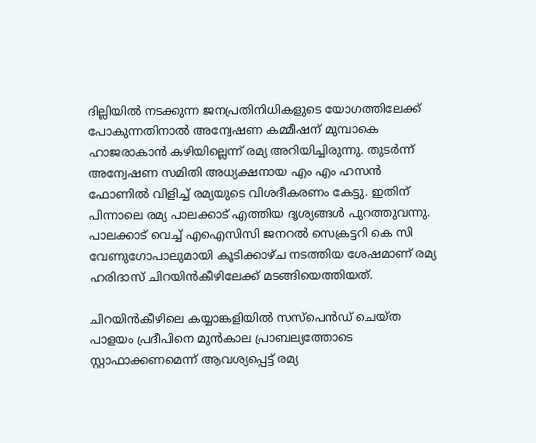ദില്ലിയിൽ നടക്കുന്ന ജനപ്രതിനിധികളുടെ യോഗത്തിലേക്ക് പോകുന്നതിനാൽ അന്വേഷണ കമ്മീഷന് മുമ്പാകെ ഹാജരാകാൻ കഴിയില്ലെന്ന് രമ്യ അറിയിച്ചിരുന്നു. തുടർന്ന് അന്വേഷണ സമിതി അധ്യക്ഷനായ എം എം ഹസൻ ഫോണിൽ വിളിച്ച് രമ്യയുടെ വിശദീകരണം കേട്ടു. ഇതിന് പിന്നാലെ രമ്യ പാലക്കാട് എത്തിയ ദൃശ്യങ്ങൾ പുറത്തുവന്നു. പാലക്കാട് വെച്ച് എഐസിസി ജനറൽ സെക്രട്ടറി കെ സി വേണുഗോപാലുമായി കൂടിക്കാഴ്ച നടത്തിയ ശേഷമാണ് രമ്യ ഹരിദാസ് ചിറയിൻകീഴിലേക്ക് മടങ്ങിയെത്തിയത്.

ചിറയിൻകീഴിലെ കയ്യാങ്കളിയിൽ സസ്പെൻഡ് ചെയ്ത പാളയം പ്രദീപിനെ മുൻകാല പ്രാബല്യത്തോടെ സ്റ്റാഫാക്കണമെന്ന് ആവശ്യപ്പെട്ട് രമ്യ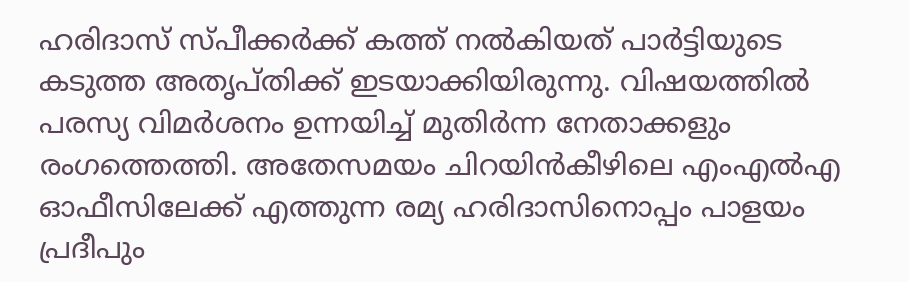ഹരിദാസ് സ്പീക്കർക്ക് കത്ത് നൽകിയത് പാർട്ടിയുടെ കടുത്ത അതൃപ്തിക്ക് ഇടയാക്കിയിരുന്നു. വിഷയത്തിൽ പരസ്യ വിമർശനം ഉന്നയിച്ച് മുതിർന്ന നേതാക്കളും രംഗത്തെത്തി. അതേസമയം ചിറയിൻകീഴിലെ എംഎൽഎ ഓഫീസിലേക്ക് എത്തുന്ന രമ്യ ഹരിദാസിനൊപ്പം പാളയം പ്രദീപും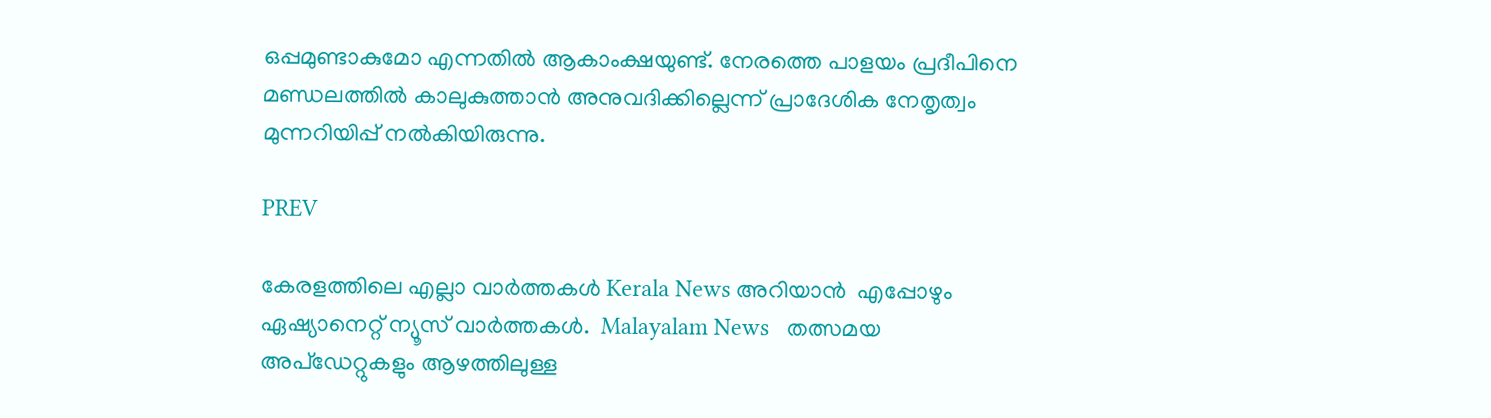ഒപ്പമുണ്ടാകുമോ എന്നതിൽ ആകാംക്ഷയുണ്ട്. നേരത്തെ പാളയം പ്രദീപിനെ മണ്ഡലത്തിൽ കാലുകുത്താൻ അനുവദിക്കില്ലെന്ന് പ്രാദേശിക നേതൃത്വം മുന്നറിയിപ്പ് നൽകിയിരുന്നു.

PREV

കേരളത്തിലെ എല്ലാ വാർത്തകൾ Kerala News അറിയാൻ  എപ്പോഴും ഏഷ്യാനെറ്റ് ന്യൂസ് വാർത്തകൾ.  Malayalam News   തത്സമയ അപ്‌ഡേറ്റുകളും ആഴത്തിലുള്ള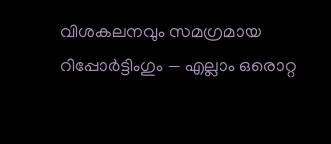വിശകലനവും സമഗ്രമായ റിപ്പോർട്ടിംഗും — എല്ലാം ഒരൊറ്റ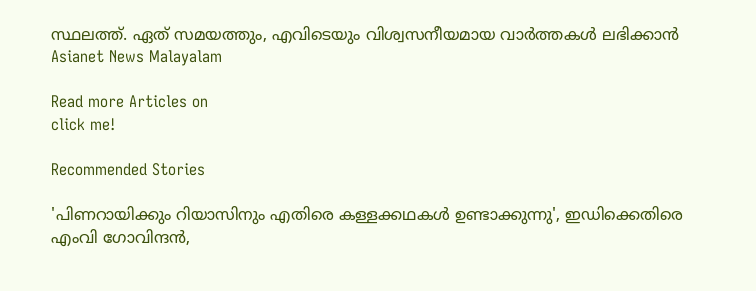സ്ഥലത്ത്. ഏത് സമയത്തും, എവിടെയും വിശ്വസനീയമായ വാർത്തകൾ ലഭിക്കാൻ Asianet News Malayalam

Read more Articles on
click me!

Recommended Stories

'പിണറായിക്കും റിയാസിനും എതിരെ കള്ളക്കഥകൾ ഉണ്ടാക്കുന്നു', ഇഡിക്കെതിരെ എംവി ഗോവിന്ദൻ,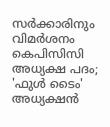സർക്കാരിനും വിമർശനം
കെപിസിസി അധ്യക്ഷ പദം; 'ഫുൾ ടൈം' അധ്യക്ഷൻ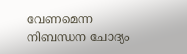വേണമെന്ന നിബന്ധന ചോദ്യം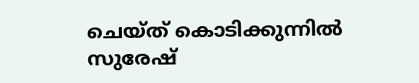ചെയ്ത് കൊടിക്കുന്നിൽ സുരേഷ്